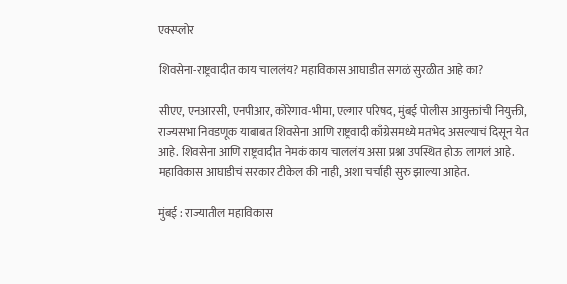एक्स्प्लोर

शिवसेना-राष्ट्रवादीत काय चाललंय? महाविकास आघाडीत सगळं सुरळीत आहे का?

सीएए, एनआरसी, एनपीआर, कोरेगाव-भीमा, एल्गार परिषद, मुंबई पोलीस आयुक्तांची नियुक्ती, राज्यसभा निवडणूक याबाबत शिवसेना आणि राष्ट्रवादी काँग्रेसमध्ये मतभेद असल्याचं दिसून येत आहे. शिवसेना आणि राष्ट्रवादीत नेमकं काय चाललंय असा प्रश्ना उपस्थित होऊ लागलं आहे. महाविकास आघाडीचं सरकार टीकेल की नाही, अशा चर्चाही सुरु झाल्या आहेत.

मुंबई : राज्यातील महाविकास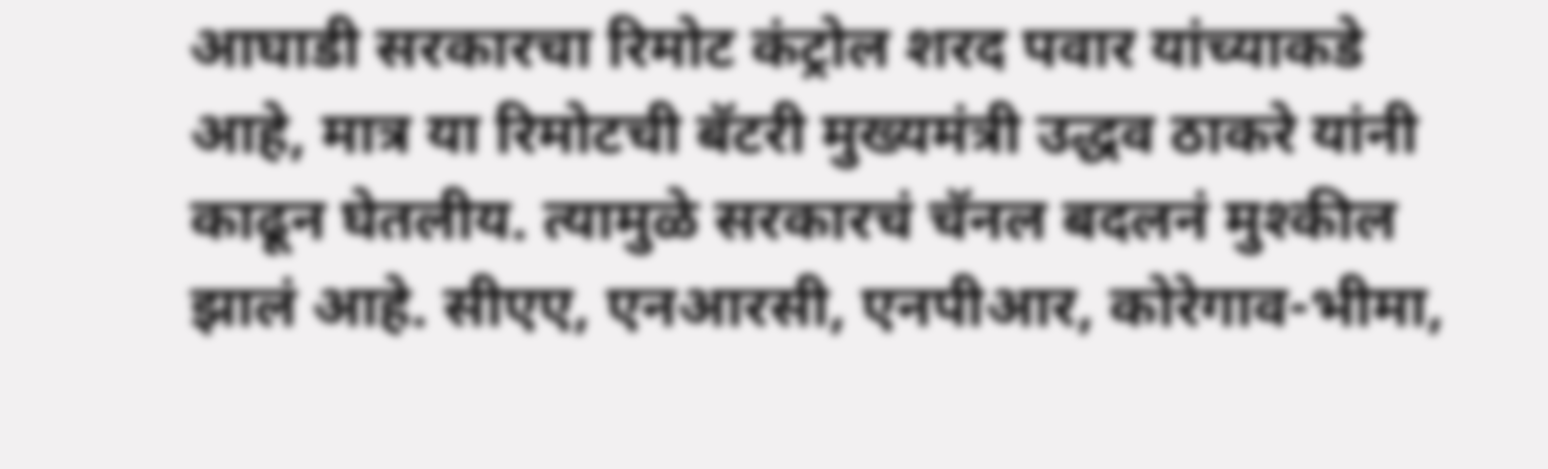आघाडी सरकारचा रिमोट कंट्रोल शरद पवार यांच्याकडे आहे, मात्र या रिमोटची बॅटरी मुख्यमंत्री उद्धव ठाकरे यांनी काढून घेतलीय. त्यामुळे सरकारचं चॅनल बदलनं मुश्कील झालं आहे. सीएए, एनआरसी, एनपीआर, कोरेगाव-भीमा,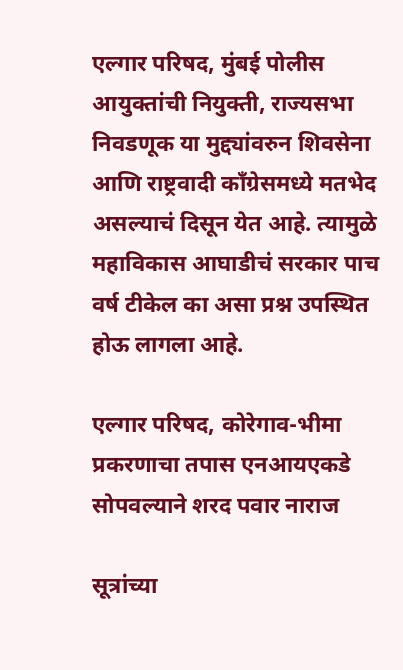एल्गार परिषद, मुंबई पोलीस आयुक्तांची नियुक्ती, राज्यसभा निवडणूक या मुद्द्यांवरुन शिवसेना आणि राष्ट्रवादी काँग्रेसमध्ये मतभेद असल्याचं दिसून येत आहे. त्यामुळे महाविकास आघाडीचं सरकार पाच वर्ष टीकेल का असा प्रश्न उपस्थित होऊ लागला आहे.

एल्गार परिषद, कोरेगाव-भीमा प्रकरणाचा तपास एनआयएकडे सोपवल्याने शरद पवार नाराज

सूत्रांच्या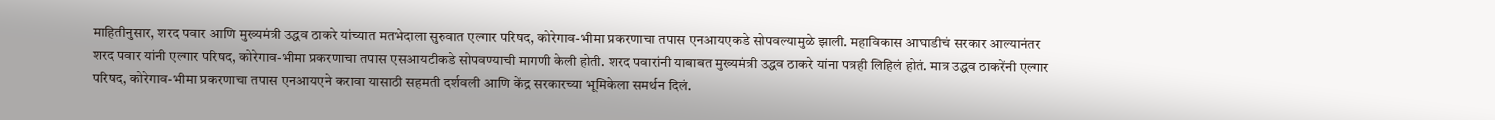माहितीनुसार, शरद पवार आणि मुख्यमंत्री उद्धव ठाकरे यांच्यात मतभेदाला सुरुवात एल्गार परिषद, कोरेगाव-भीमा प्रकरणाचा तपास एनआयएकडे सोपवल्यामुळे झाली. महाविकास आघाडीचं सरकार आल्यानंतर शरद पवार यांनी एल्गार परिषद, कोरेगाव-भीमा प्रकरणाचा तपास एसआयटीकडे सोपवण्याची मागणी केली होती. शरद पवारांनी याबाबत मुख्यमंत्री उद्धव ठाकरे यांना पत्रही लिहिलं होतं. मात्र उद्धव ठाकरेंनी एल्गार परिषद, कोरेगाव-भीमा प्रकरणाचा तपास एनआयएने करावा यासाठी सहमती दर्शवली आणि केंद्र सरकारच्या भूमिकेला समर्थन दिलं.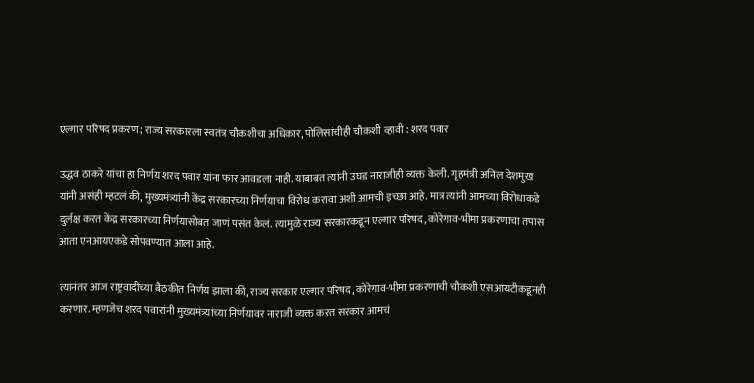एल्गार परिषद प्रकरण; राज्य सरकारला स्वतंत्र चौकशीचा अधिकार, पोलिसांचीही चौकशी व्हावी : शरद पवार

उद्धव ठाकरे यांचा हा निर्णय शरद पवार यांना फार आवडला नाही. याबाबत त्यांनी उघड नाराजीही व्यक्त केली. गृहमंत्री अनिल देशमुख यांनी असंही म्हटलं की, मुख्यमंत्र्यांनी केंद्र सरकारच्या निर्णयाचा विरोध करावा अशी आमची इच्छा आहे. मात्र त्यांनी आमच्या विरोधाकडे दुर्लक्ष करत केंद्र सरकारच्या निर्णयासोबत जाणं पसंत केलं. त्यामुळे राज्य सरकारकडून एल्गार परिषद, कोरेगाव-भीमा प्रकरणाचा तपास आता एनआयएकडे सोपवण्यात आला आहे.

त्यानंतर आज राष्ट्रवादीच्या बैठकीत निर्णय झाला की, राज्य सरकार एल्गार परिषद, कोरेगाव-भीमा प्रकरणाची चौकशी एसआयटीकडूनही करणार. म्हणजेच शरद पवारांनी मुख्यमंत्र्यांच्या निर्णयावर नाराजी व्यक्त करत सरकार आमचं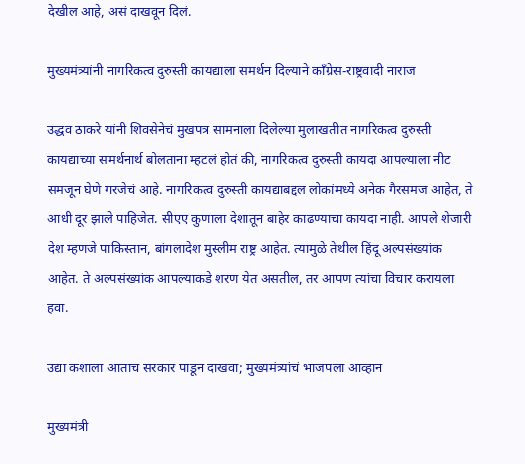देखील आहे, असं दाखवून दिलं.

मुख्यमंत्र्यांनी नागरिकत्व दुरुस्ती कायद्याला समर्थन दिल्याने काँग्रेस-राष्ट्रवादी नाराज

उद्धव ठाकरे यांनी शिवसेनेचं मुखपत्र सामनाला दिलेल्या मुलाखतीत नागरिकत्व दुरुस्ती कायद्याच्या समर्थनार्थ बोलताना म्हटलं होतं की, नागरिकत्व दुरुस्ती कायदा आपल्याला नीट समजून घेणे गरजेचं आहे. नागरिकत्व दुरुस्ती कायद्याबद्दल लोकांमध्ये अनेक गैरसमज आहेत, ते आधी दूर झाले पाहिजेत. सीएए कुणाला देशातून बाहेर काढण्याचा कायदा नाही. आपले शेजारी देश म्हणजे पाकिस्तान, बांगलादेश मुस्लीम राष्ट्र आहेत. त्यामुळे तेथील हिंदू अल्पसंख्यांक आहेत. ते अल्पसंख्यांक आपल्याकडे शरण येत असतील, तर आपण त्यांचा विचार करायला हवा.

उद्या कशाला आताच सरकार पाडून दाखवा; मुख्यमंत्र्यांचं भाजपला आव्हान

मुख्यमंत्री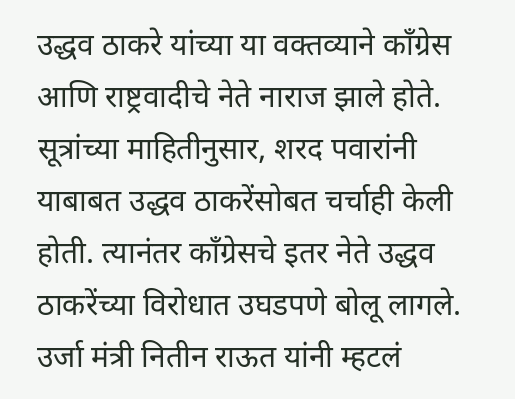उद्धव ठाकरे यांच्या या वक्तव्याने काँग्रेस आणि राष्ट्रवादीचे नेते नाराज झाले होते. सूत्रांच्या माहितीनुसार, शरद पवारांनी याबाबत उद्धव ठाकरेंसोबत चर्चाही केली होती. त्यानंतर काँग्रेसचे इतर नेते उद्धव ठाकरेंच्या विरोधात उघडपणे बोलू लागले. उर्जा मंत्री नितीन राऊत यांनी म्हटलं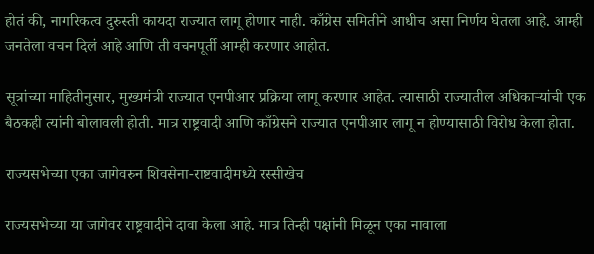होतं की, नागरिकत्व दुरुस्ती कायदा राज्यात लागू होणार नाही. काँग्रेस समितीने आधीच असा निर्णय घेतला आहे. आम्ही जनतेला वचन दिलं आहे आणि ती वचनपूर्ती आम्ही करणार आहोत.

सूत्रांच्या माहितीनुसार, मुख्यमंत्री राज्यात एनपीआर प्रक्रिया लागू करणार आहेत. त्यासाठी राज्यातील अधिकाऱ्यांची एक बैठकही त्यांनी बोलावली होती. मात्र राष्ट्रवादी आणि काँग्रेसने राज्यात एनपीआर लागू न होण्यासाठी विरोध केला होता.

राज्यसभेच्या एका जागेवरुन शिवसेना-राष्टवादीमध्ये रस्सीखेच

राज्यसभेच्या या जागेवर राष्ट्रवादीने दावा केला आहे. मात्र तिन्ही पक्षांनी मिळून एका नावाला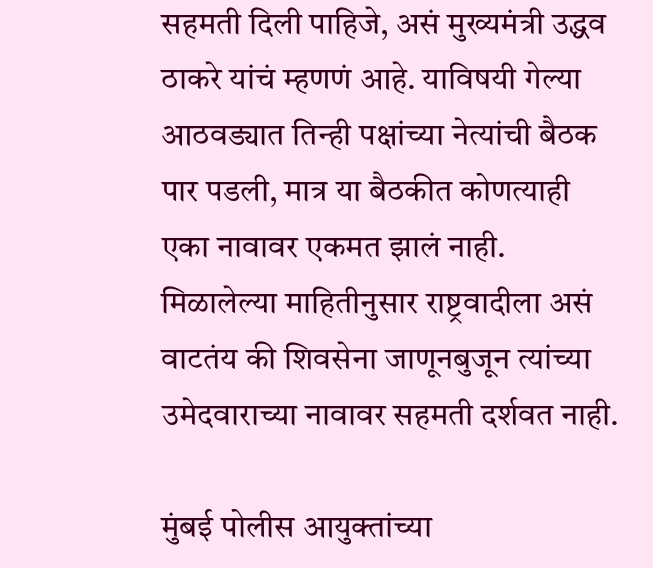सहमती दिली पाहिजे, असं मुख्यमंत्री उद्धव ठाकरे यांचं म्हणणं आहे. याविषयी गेल्या आठवड्यात तिन्ही पक्षांच्या नेत्यांची बैठक पार पडली, मात्र या बैठकीत कोणत्याही एका नावावर एकमत झालं नाही. मिळालेल्या माहितीनुसार राष्ट्रवादीला असं वाटतंय की शिवसेना जाणूनबुजून त्यांच्या उमेदवाराच्या नावावर सहमती दर्शवत नाही.

मुंबई पोलीस आयुक्तांच्या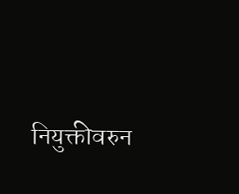नियुक्तीवरुन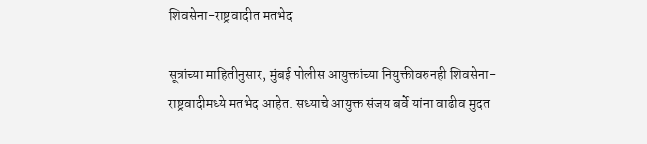शिवसेना-राष्ट्रवादीत मतभेद

सूत्रांच्या माहितीनुसार, मुंबई पोलीस आयुक्तांच्या नियुक्तीवरुनही शिवसेना-राष्ट्रवादीमध्ये मतभेद आहेत. सध्याचे आयुक्त संजय बर्वे यांना वाढीव मुदत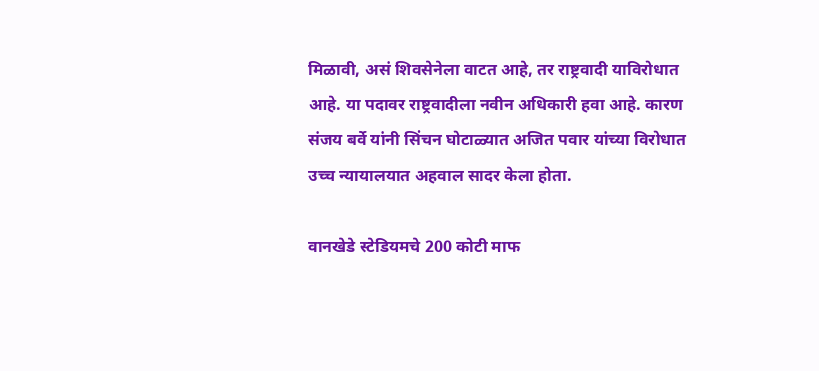मिळावी, असं शिवसेनेला वाटत आहे, तर राष्ट्रवादी याविरोधात आहे. या पदावर राष्ट्रवादीला नवीन अधिकारी हवा आहे. कारण संजय बर्वे यांनी सिंचन घोटाळ्यात अजित पवार यांच्या विरोधात उच्च न्यायालयात अहवाल सादर केला होता.

वानखेडे स्टेडियमचे 200 कोटी माफ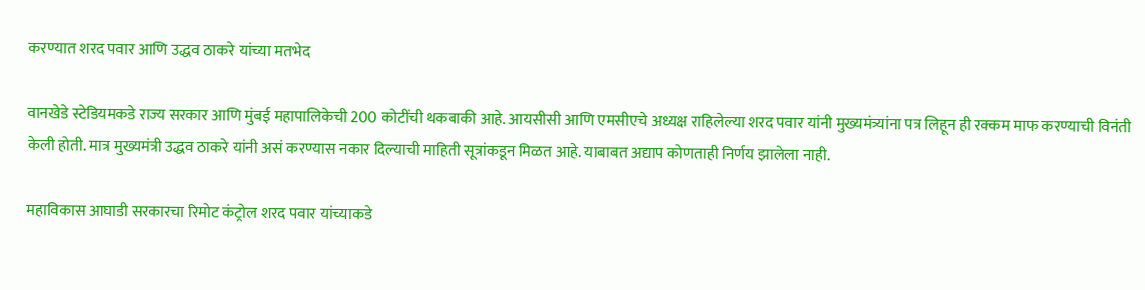करण्यात शरद पवार आणि उद्धव ठाकरे यांच्या मतभेद

वानखेडे स्टेडियमकडे राज्य सरकार आणि मुंबई महापालिकेची 200 कोटींची थकबाकी आहे. आयसीसी आणि एमसीएचे अध्यक्ष राहिलेल्या शरद पवार यांनी मुख्यमंत्र्यांना पत्र लिहून ही रक्कम माफ करण्याची विनंती केली होती. मात्र मुख्यमंत्री उद्धव ठाकरे यांनी असं करण्यास नकार दिल्याची माहिती सूत्रांकडून मिळत आहे. याबाबत अद्याप कोणताही निर्णय झालेला नाही.

महाविकास आघाडी सरकारचा रिमोट कंट्रोल शरद पवार यांच्याकडे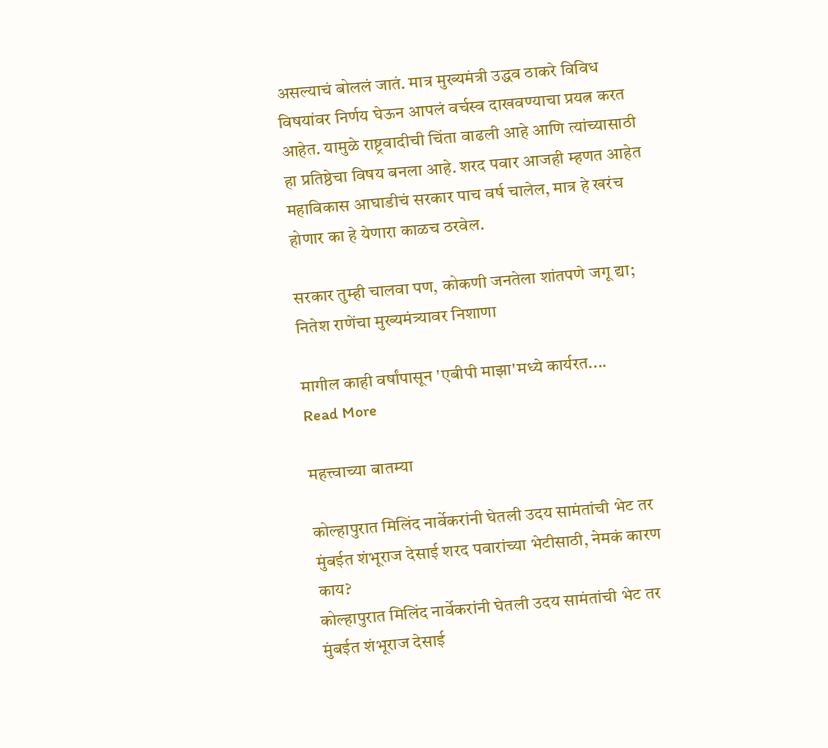असल्याचं बोललं जातं. मात्र मुख्यमंत्री उद्धव ठाकरे विविध विषयांवर निर्णय घेऊन आपलं वर्चस्व दाखवण्याचा प्रयत्न करत आहेत. यामुळे राष्ट्रवादीची चिंता वाढली आहे आणि त्यांच्यासाठी हा प्रतिष्ठेचा विषय बनला आहे. शरद पवार आजही म्हणत आहेत महाविकास आघाडीचं सरकार पाच वर्ष चालेल, मात्र हे खरंच होणार का हे येणारा काळच ठरवेल.

सरकार तुम्ही चालवा पण, कोकणी जनतेला शांतपणे जगू द्या; नितेश राणेंचा मुख्यमंत्र्यावर निशाणा

मागील काही वर्षांपासून 'एबीपी माझा'मध्ये कार्यरत....
Read More

महत्त्वाच्या बातम्या

कोल्हापुरात मिलिंद नार्वेकरांनी घेतली उदय सामंतांची भेट तर मुंबईत शंभूराज देसाई शरद पवारांच्या भेटीसाठी, नेमकं कारण काय?
कोल्हापुरात मिलिंद नार्वेकरांनी घेतली उदय सामंतांची भेट तर मुंबईत शंभूराज देसाई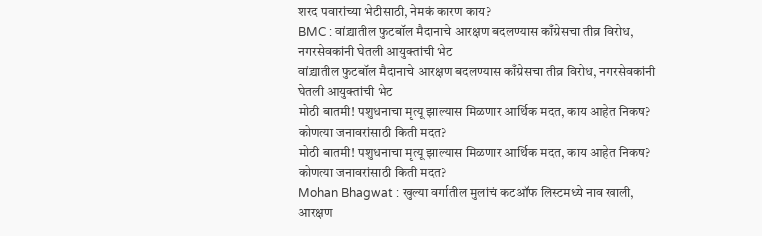शरद पवारांच्या भेटीसाठी, नेमकं कारण काय?
BMC : वांद्र्यातील फुटबॉल मैदानाचे आरक्षण बदलण्यास काँग्रेसचा तीव्र विरोध, नगरसेवकांनी घेतली आयुक्तांची भेट
वांद्र्यातील फुटबॉल मैदानाचे आरक्षण बदलण्यास काँग्रेसचा तीव्र विरोध, नगरसेवकांनी घेतली आयुक्तांची भेट
मोठी बातमी! पशुधनाचा मृत्यू झाल्यास मिळणार आर्थिक मदत, काय आहेत निकष? कोणत्या जनावरांसाठी किती मदत?
मोठी बातमी! पशुधनाचा मृत्यू झाल्यास मिळणार आर्थिक मदत, काय आहेत निकष? कोणत्या जनावरांसाठी किती मदत?
Mohan Bhagwat : खुल्या वर्गातील मुलांचं कटऑफ लिस्टमध्ये नाव खाली, आरक्षण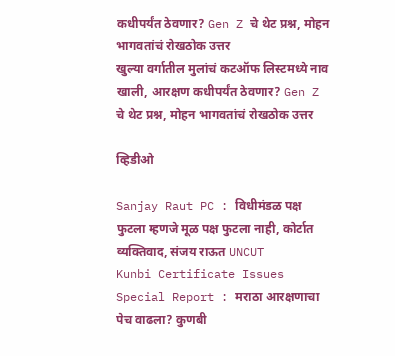कधीपर्यंत ठेवणार? Gen Z चे थेट प्रश्न, मोहन भागवतांचं रोखठोक उत्तर
खुल्या वर्गातील मुलांचं कटऑफ लिस्टमध्ये नाव खाली, आरक्षण कधीपर्यंत ठेवणार? Gen Z चे थेट प्रश्न, मोहन भागवतांचं रोखठोक उत्तर

व्हिडीओ

Sanjay Raut PC : विधीमंडळ पक्ष फुटला म्हणजे मूळ पक्ष फुटला नाही, कोर्टात व्यक्तिवाद, संजय राऊत UNCUT
Kunbi Certificate Issues Special Report : मराठा आरक्षणाचा पेच वाढला? कुणबी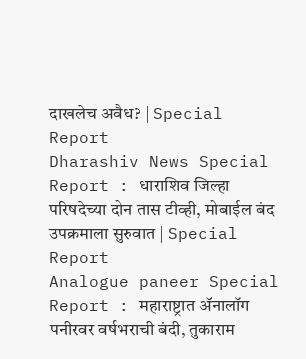दाखलेच अवैध? | Special Report
Dharashiv News Special Report : धाराशिव जिल्हा परिषदेच्या दोन तास टीव्ही, मोबाईल बंद उपक्रमाला सुरुवात | Special Report
Analogue paneer Special Report : महाराष्ट्रात ॲनालॉग पनीरवर वर्षभराची बंदी, तुकाराम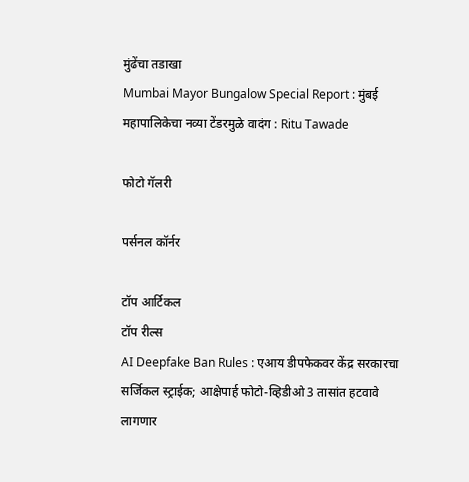मुंढेंचा तडाखा
Mumbai Mayor Bungalow Special Report : मुंबई महापालिकेचा नव्या टेंडरमुळे वादंग : Ritu Tawade

फोटो गॅलरी

पर्सनल कॉर्नर

टॉप आर्टिकल
टॉप रील्स
AI Deepfake Ban Rules : एआय डीपफेकवर केंद्र सरकारचा सर्जिकल स्ट्राईक; आक्षेपार्ह फोटो-व्हिडीओ 3 तासांत हटवावे लागणार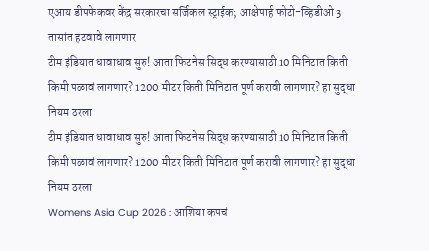एआय डीपफेकवर केंद्र सरकारचा सर्जिकल स्ट्राईक; आक्षेपार्ह फोटो-व्हिडीओ 3 तासांत हटवावे लागणार
टीम इंडियात धावाधाव सुरु! आता फिटनेस सिद्ध करण्यासाठी 10 मिनिटात किती किमी पळावं लागणार? 1200 मीटर किती मिनिटात पूर्ण करावी लागणार? हा सुद्धा नियम ठरला
टीम इंडियात धावाधाव सुरु! आता फिटनेस सिद्ध करण्यासाठी 10 मिनिटात किती किमी पळावं लागणार? 1200 मीटर किती मिनिटात पूर्ण करावी लागणार? हा सुद्धा नियम ठरला
Womens Asia Cup 2026 : आशिया कपचं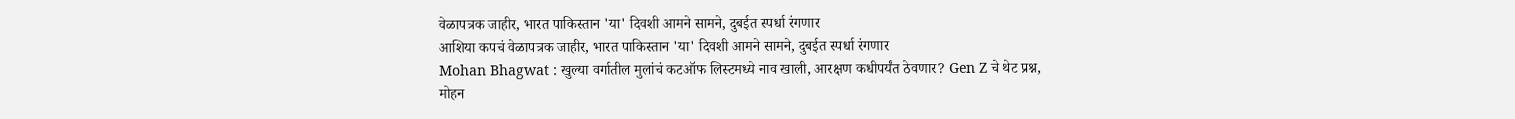वेळापत्रक जाहीर, भारत पाकिस्तान 'या' दिवशी आमने सामने, दुबईत स्पर्धा रंगणार
आशिया कपचं वेळापत्रक जाहीर, भारत पाकिस्तान 'या' दिवशी आमने सामने, दुबईत स्पर्धा रंगणार
Mohan Bhagwat : खुल्या वर्गातील मुलांचं कटऑफ लिस्टमध्ये नाव खाली, आरक्षण कधीपर्यंत ठेवणार? Gen Z चे थेट प्रश्न, मोहन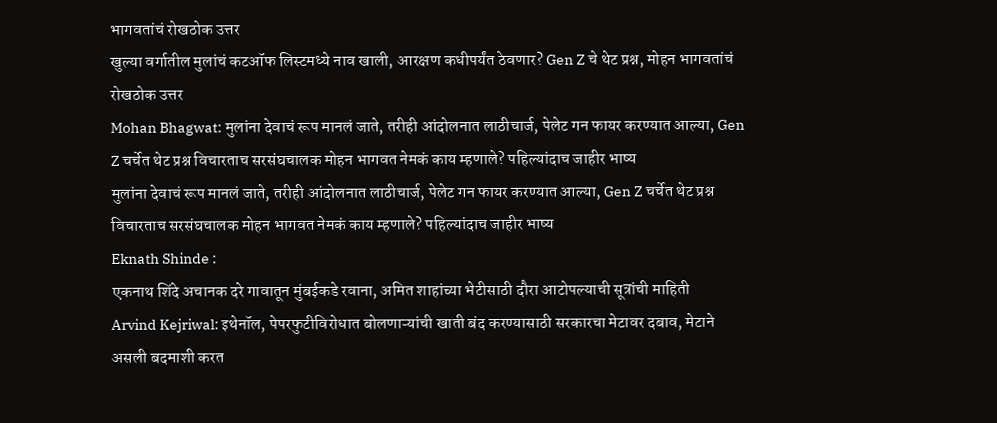भागवतांचं रोखठोक उत्तर
खुल्या वर्गातील मुलांचं कटऑफ लिस्टमध्ये नाव खाली, आरक्षण कधीपर्यंत ठेवणार? Gen Z चे थेट प्रश्न, मोहन भागवतांचं रोखठोक उत्तर
Mohan Bhagwat: मुलांना देवाचं रूप मानलं जाते, तरीही आंदोलनात लाठीचार्ज, पेलेट गन फायर करण्यात आल्या, Gen Z चर्चेत थेट प्रश्न विचारताच सरसंघचालक मोहन भागवत नेमकं काय म्हणाले? पहिल्यांदाच जाहीर भाष्य
मुलांना देवाचं रूप मानलं जाते, तरीही आंदोलनात लाठीचार्ज, पेलेट गन फायर करण्यात आल्या, Gen Z चर्चेत थेट प्रश्न विचारताच सरसंघचालक मोहन भागवत नेमकं काय म्हणाले? पहिल्यांदाच जाहीर भाष्य
Eknath Shinde :
एकनाथ शिंदे अचानक दरे गावातून मुंबईकडे रवाना, अमित शाहांच्या भेटीसाठी दौरा आटोपल्याची सूत्रांची माहिती
Arvind Kejriwal: इथेनॉल, पेपरफुटीविरोधात बोलणाऱ्यांची खाती बंद करण्यासाठी सरकारचा मेटावर दबाव, मेटाने असली बदमाशी करत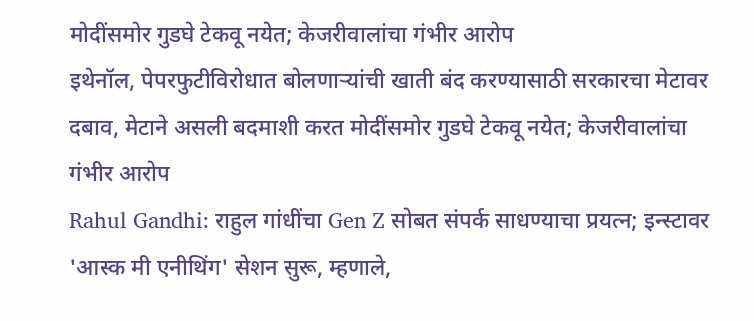मोदींसमोर गुडघे टेकवू नयेत; केजरीवालांचा गंभीर आरोप
इथेनॉल, पेपरफुटीविरोधात बोलणाऱ्यांची खाती बंद करण्यासाठी सरकारचा मेटावर दबाव, मेटाने असली बदमाशी करत मोदींसमोर गुडघे टेकवू नयेत; केजरीवालांचा गंभीर आरोप
Rahul Gandhi: राहुल गांधींचा Gen Z सोबत संपर्क साधण्याचा प्रयत्न; इन्स्टावर 'आस्क मी एनीथिंग' सेशन सुरू, म्हणाले,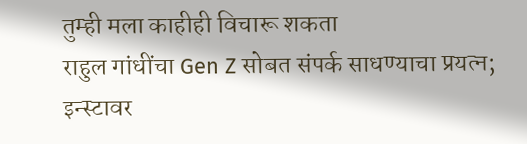तुम्ही मला काहीही विचारू शकता
राहुल गांधींचा Gen Z सोबत संपर्क साधण्याचा प्रयत्न; इन्स्टावर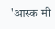'आस्क मी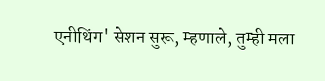एनीथिंग' सेशन सुरू, म्हणाले, तुम्ही मला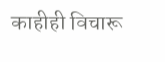काहीही विचारू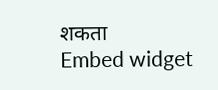शकता
Embed widget